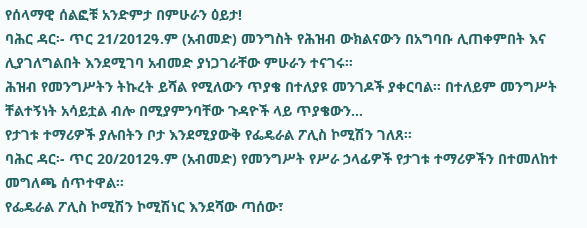የሰላማዊ ሰልፎቹ አንድምታ በምሁራን ዕይታ!
ባሕር ዳር፡- ጥር 21/2012ዓ.ም (አብመድ) መንግስት የሕዝብ ውክልናውን በአግባቡ ሊጠቀምበት እና ሊያገለግልበት እንደሚገባ አብመድ ያነጋገራቸው ምሁራን ተናገሩ፡፡
ሕዝብ የመንግሥትን ትኩረት ይሻል የሚለውን ጥያቄ በተለያዩ መንገዶች ያቀርባል፡፡ በተለይም መንግሥት ቸልተኝነት አሳይቷል ብሎ በሚያምንባቸው ጉዳዮች ላይ ጥያቄውን...
የታገቱ ተማሪዎች ያሉበትን ቦታ እንደሚያውቅ የፌዴራል ፖሊስ ኮሚሽን ገለጸ፡፡
ባሕር ዳር፡- ጥር 20/2012ዓ.ም (አብመድ) የመንግሥት የሥራ ኃላፊዎች የታገቱ ተማሪዎችን በተመለከተ መግለጫ ሰጥተዋል፡፡
የፌዴራል ፖሊስ ኮሚሽን ኮሚሽነር እንደሻው ጣሰው፣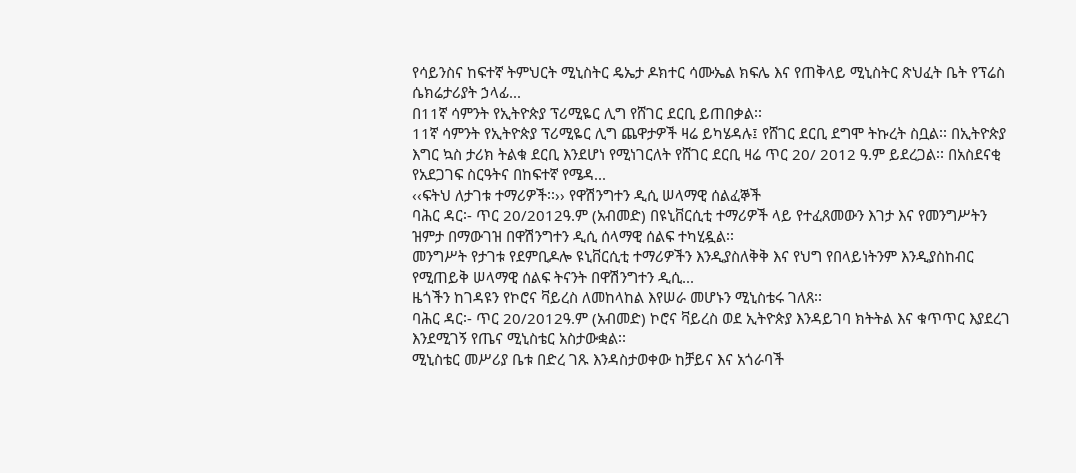የሳይንስና ከፍተኛ ትምህርት ሚኒስትር ዴኤታ ዶክተር ሳሙኤል ክፍሌ እና የጠቅላይ ሚኒስትር ጽህፈት ቤት የፕሬስ ሴክሬታሪያት ኃላፊ...
በ11ኛ ሳምንት የኢትዮጵያ ፕሪሚዬር ሊግ የሸገር ደርቢ ይጠበቃል፡፡
11ኛ ሳምንት የኢትዮጵያ ፕሪሚዬር ሊግ ጨዋታዎች ዛሬ ይካሄዳሉ፤ የሸገር ደርቢ ደግሞ ትኩረት ስቧል፡፡ በኢትዮጵያ እግር ኳስ ታሪክ ትልቁ ደርቢ እንደሆነ የሚነገርለት የሸገር ደርቢ ዛሬ ጥር 20/ 2012 ዓ.ም ይደረጋል፡፡ በአስደናቂ የአደጋገፍ ስርዓትና በከፍተኛ የሜዳ...
‹‹ፍትህ ለታገቱ ተማሪዎች፡፡›› የዋሽንግተን ዲሲ ሠላማዊ ሰልፈኞች
ባሕር ዳር፡- ጥር 20/2012ዓ.ም (አብመድ) በዩኒቨርሲቲ ተማሪዎች ላይ የተፈጸመውን እገታ እና የመንግሥትን ዝምታ በማውገዝ በዋሽንግተን ዲሲ ሰላማዊ ሰልፍ ተካሂዷል፡፡
መንግሥት የታገቱ የደምቢዶሎ ዩኒቨርሲቲ ተማሪዎችን እንዲያስለቅቅ እና የህግ የበላይነትንም እንዲያስከብር የሚጠይቅ ሠላማዊ ሰልፍ ትናንት በዋሽንግተን ዲሲ...
ዜጎችን ከገዳዩን የኮሮና ቫይረስ ለመከላከል እየሠራ መሆኑን ሚኒስቴሩ ገለጸ፡፡
ባሕር ዳር፡- ጥር 20/2012ዓ.ም (አብመድ) ኮሮና ቫይረስ ወደ ኢትዮጵያ እንዳይገባ ክትትል እና ቁጥጥር እያደረገ እንደሚገኝ የጤና ሚኒስቴር አስታውቋል፡፡
ሚኒስቴር መሥሪያ ቤቱ በድረ ገጹ እንዳስታወቀው ከቻይና እና አጎራባች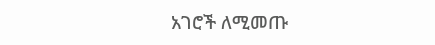አገሮች ለሚመጡ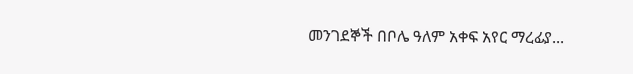መንገደኞች በቦሌ ዓለም አቀፍ አየር ማረፊያ...